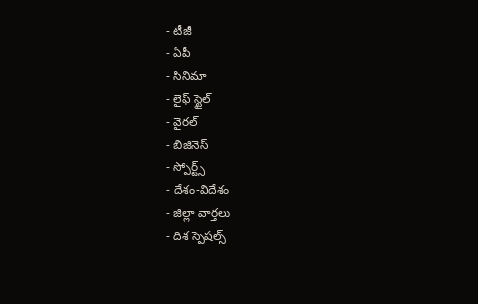- టీజీ
- ఏపీ
- సినిమా
- లైఫ్ స్టైల్
- వైరల్
- బిజినెస్
- స్పోర్ట్స్
- దేశం-విదేశం
- జిల్లా వార్తలు
- దిశ స్పెషల్స్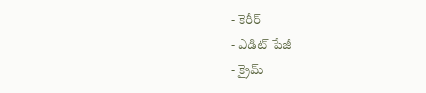- కెరీర్
- ఎడిట్ పేజీ
- క్రైమ్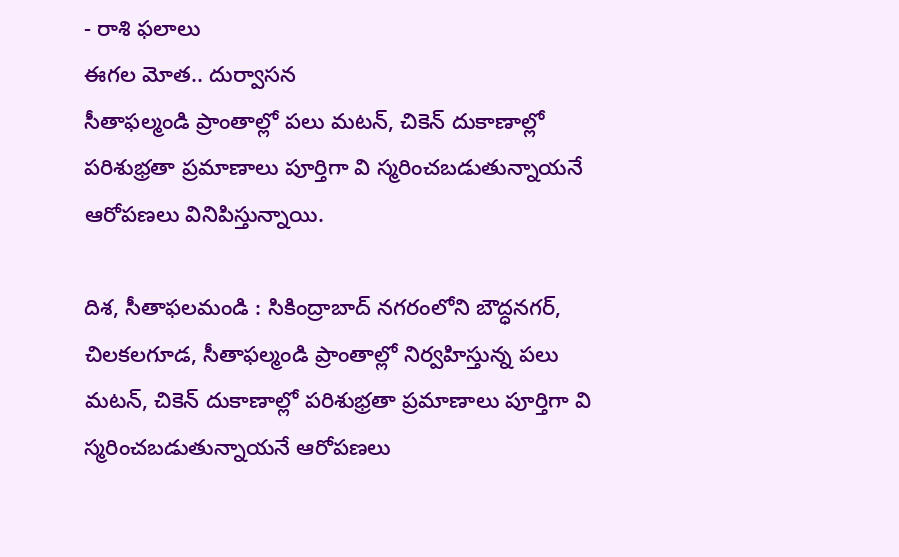- రాశి ఫలాలు
ఈగల మోత.. దుర్వాసన
సీతాఫల్మండి ప్రాంతాల్లో పలు మటన్, చికెన్ దుకాణాల్లో పరిశుభ్రతా ప్రమాణాలు పూర్తిగా వి స్మరించబడుతున్నాయనే ఆరోపణలు వినిపిస్తున్నాయి.

దిశ, సీతాఫలమండి : సికింద్రాబాద్ నగరంలోని బౌద్ధనగర్, చిలకలగూడ, సీతాఫల్మండి ప్రాంతాల్లో నిర్వహిస్తున్న పలు మటన్, చికెన్ దుకాణాల్లో పరిశుభ్రతా ప్రమాణాలు పూర్తిగా వి స్మరించబడుతున్నాయనే ఆరోపణలు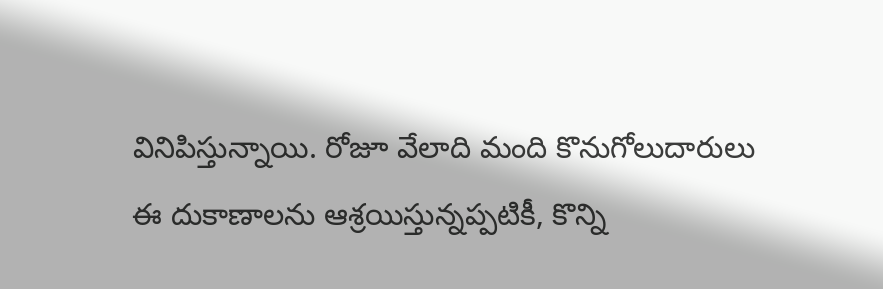వినిపిస్తున్నాయి. రోజూ వేలాది మంది కొనుగోలుదారులు ఈ దుకాణాలను ఆశ్రయిస్తున్నప్పటికీ, కొన్ని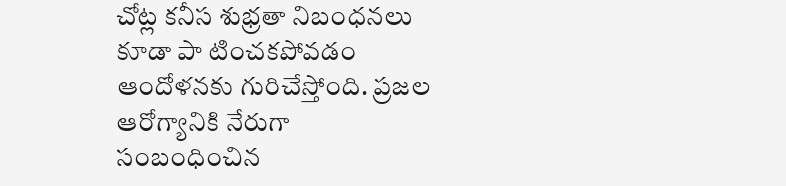చోట్ల కనీస శుభ్రతా నిబంధనలు కూడా పా టించకపోవడం ఆందోళనకు గురిచేస్తోంది. ప్రజల ఆరోగ్యానికి నేరుగా సంబంధించిన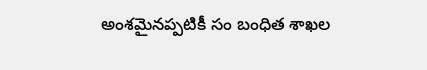అంశమైనప్పటికీ సం బంధిత శాఖల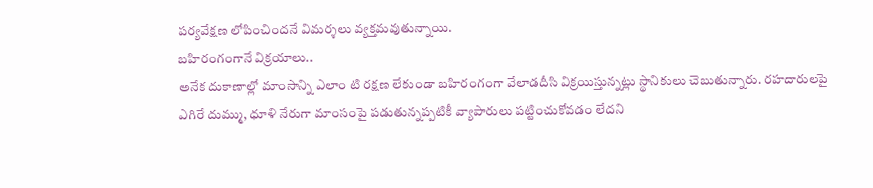పర్యవేక్షణ లోపించిందనే విమర్శలు వ్యక్తమవుతున్నాయి.
బహిరంగంగానే విక్రయాలు..
అనేక దుకాణాల్లో మాంసాన్ని ఎలాం టి రక్షణ లేకుండా బహిరంగంగా వేలాడదీసి విక్రయిస్తున్నట్లు స్థానికులు చెబుతున్నారు. రహదారులపై ఎగిరే దుమ్ము, ధూళి నేరుగా మాంసంపై పడుతున్నప్పటికీ వ్యాపారులు పట్టించుకోవడం లేదని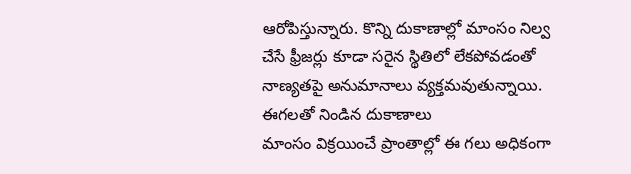ఆరోపిస్తున్నారు. కొన్ని దుకాణాల్లో మాంసం నిల్వ చేసే ఫ్రీజర్లు కూడా సరైన స్థితిలో లేకపోవడంతో నాణ్యతపై అనుమానాలు వ్యక్తమవుతున్నాయి.
ఈగలతో నిండిన దుకాణాలు
మాంసం విక్రయించే ప్రాంతాల్లో ఈ గలు అధికంగా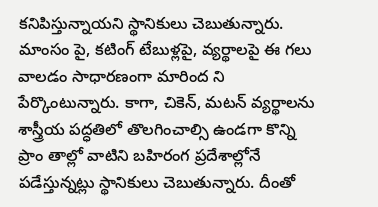కనిపిస్తున్నాయని స్థానికులు చెబుతున్నారు. మాంసం పై, కటింగ్ టేబుళ్లపై, వ్యర్థాలపై ఈ గలు వాలడం సాధారణంగా మారింద ని పేర్కొంటున్నారు. కాగా, చికెన్, మటన్ వ్యర్థాలను శాస్త్రీయ పద్ధతిలో తొలగించాల్సి ఉండగా కొన్ని ప్రాం తాల్లో వాటిని బహిరంగ ప్రదేశాల్లోనే పడేస్తున్నట్లు స్థానికులు చెబుతున్నారు. దీంతో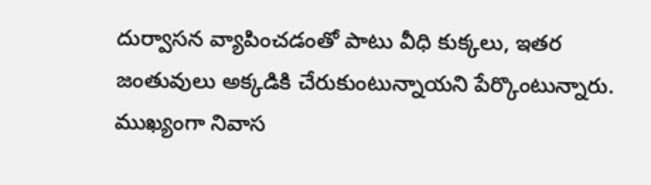దుర్వాసన వ్యాపించడంతో పాటు వీధి కుక్కలు, ఇతర జంతువులు అక్కడికి చేరుకుంటున్నాయని పేర్కొంటున్నారు. ముఖ్యంగా నివాస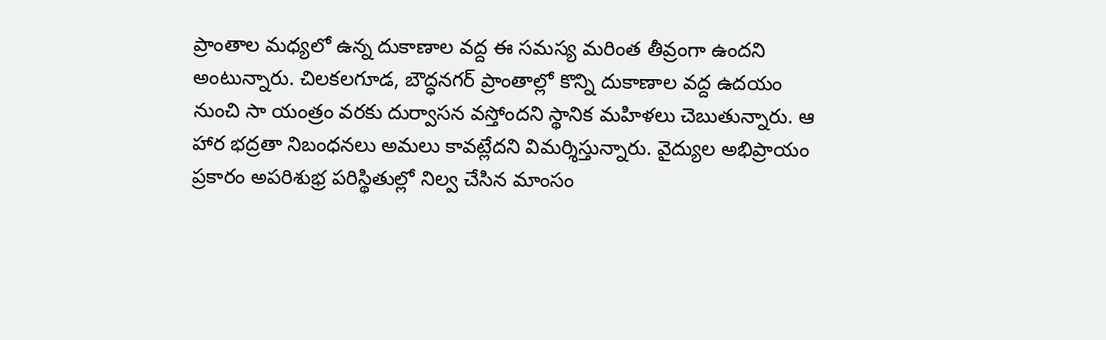ప్రాంతాల మధ్యలో ఉన్న దుకాణాల వద్ద ఈ సమస్య మరింత తీవ్రంగా ఉందని అంటున్నారు. చిలకలగూడ, బౌద్ధనగర్ ప్రాంతాల్లో కొన్ని దుకాణాల వద్ద ఉదయం నుంచి సా యంత్రం వరకు దుర్వాసన వస్తోందని స్థానిక మహిళలు చెబుతున్నారు. ఆ హార భద్రతా నిబంధనలు అమలు కావట్లేదని విమర్శిస్తున్నారు. వైద్యుల అభిప్రాయం ప్రకారం అపరిశుభ్ర పరిస్థితుల్లో నిల్వ చేసిన మాంసం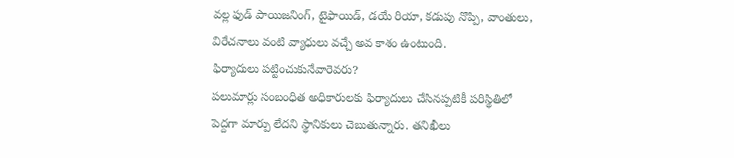వల్ల ఫుడ్ పాయిజనింగ్, టైఫాయిడ్, డయే రియా, కడుపు నొప్పి, వాంతులు, విరేచనాలు వంటి వ్యాధులు వచ్చే అవ కాశం ఉంటుంది.
ఫిర్యాదులు పట్టించుకునేవారెవరు?
పలుమార్లు సంబంధిత అధికారులకు ఫిర్యాదులు చేసినప్పటికీ పరిస్థితిలో పెద్దగా మార్పు లేదని స్థానికులు చెబుతున్నారు. తనిఖీలు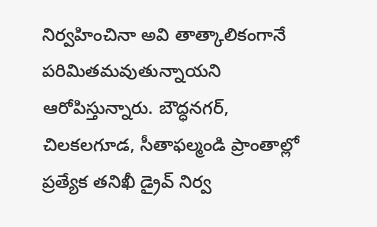నిర్వహించినా అవి తాత్కాలికంగానే పరిమితమవుతున్నాయని ఆరోపిస్తున్నారు. బౌద్ధనగర్, చిలకలగూడ, సీతాఫల్మండి ప్రాంతాల్లో ప్రత్యేక తనిఖీ డ్రైవ్ నిర్వ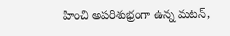హించి అపరిశుభ్రంగా ఉన్న మటన్,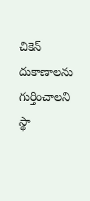చికెన్ దుకాణాలను గుర్తించాలని స్థా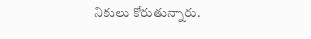నికులు కోరుతున్నారు.